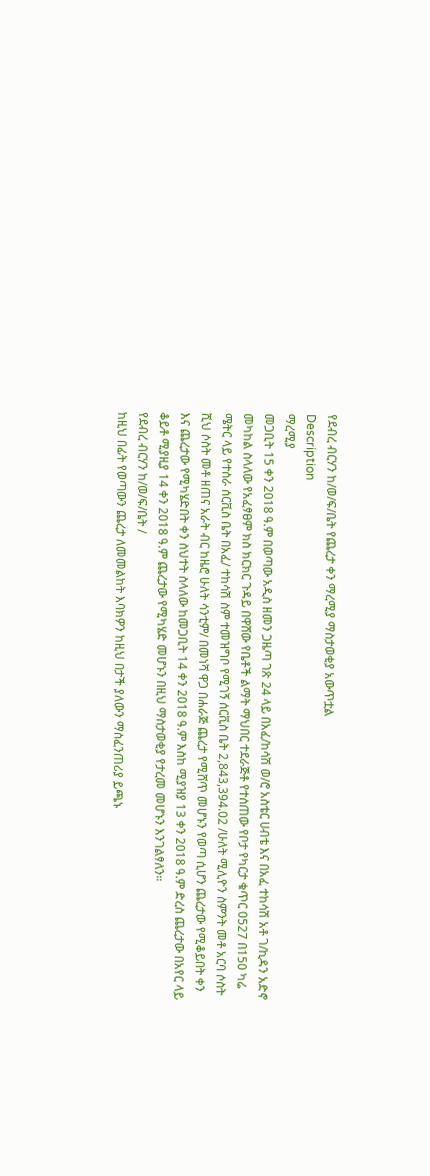የደብረ ብርሃን ከ/ወ/ፍ/ቤት የጨረታ ቀን ማረሚያ ማስታወቂያ አውጥቷል
Description
ማረሚያ
መጋቢት 15 ቀን 2018 ዓ.ም በወጣው አዲስ ዘመን ጋዜጣ ገጽ 24 ላይ በአፈ/ከሳሽ ወ/ሮ አስቴር ሀብቴ እና በአፈ ተከሳሽ አቶ ገ/ኪዳን አድኖ መካከል ስላለው የአፈፃፀም ክስ ክርክር ጉዳይ በዋሸው የቤቶች ልማት ማህበር ተደራጅቶ የተሰጠው የቦታ የካርታ ቁጥር 0527 በ150 ካሬ ሜትር ላይ የተሰራ ሰርቪስ ቤት በአፈ/ ተከሳሽ ስም ተመዝግቦ የሚገኝ ሰርቪስ ቤት 2,843,394.02 /ሁለት ሚሊዮን ስምንት መቶ አርባ ሶስት ሺህ ሶስት መቶ ዘጠና አራት ብር ከዜሮ ሁለት ሳንቲም/ በመነሻ ዋጋ በሐራጅ ጨረታ የሚሸጥ መሆኑን የወጣ ሲሆን ጨረታው የሚቆይበት ቀን እና ጨረታው የሚካሄድበት ቀን ስህተት ስላለው ከመጋቢት 14 ቀን 2018 ዓ.ም እስከ ሚያዝያ 13 ቀን 2018 ዓ.ም ድረስ ጨረታው በአየር ላይ ቆይቶ ሚያዚያ 14 ቀን 2018 ዓ.ም ጨረታው የሚካሄድ መሆኑን በዚህ ማስታወቂያ የታረመ መሆኑን እንገልፃለን።
የደብረ ብርሃን ከ/ወ/ፍ/ቤት /
ከዚህ በፊት የወጣውን ጨረታ ለመመልከት እባክዎን ከዚህ በታች ያለውን ማስፈንጠሪያ ይጫኑ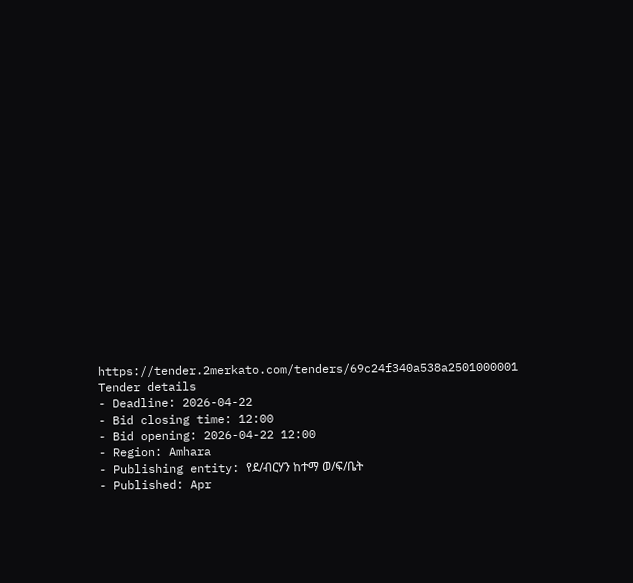https://tender.2merkato.com/tenders/69c24f340a538a2501000001
Tender details
- Deadline: 2026-04-22
- Bid closing time: 12:00
- Bid opening: 2026-04-22 12:00
- Region: Amhara
- Publishing entity: የደ/ብርሃን ከተማ ወ/ፍ/ቤት
- Published: Apr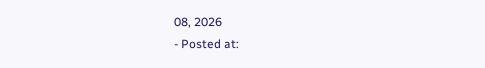08, 2026
- Posted at: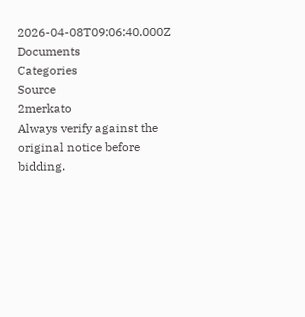2026-04-08T09:06:40.000Z
Documents
Categories
Source
2merkato
Always verify against the original notice before bidding.